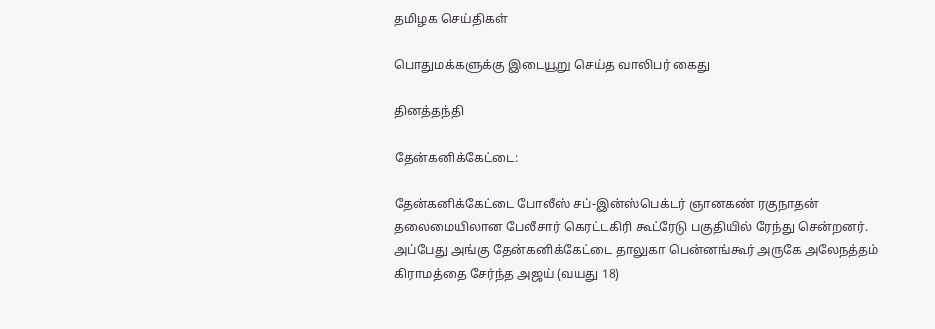தமிழக செய்திகள்

பொதுமக்களுக்கு இடையூறு செய்த வாலிபர் கைது

தினத்தந்தி

தேன்கனிக்கேட்டை:

தேன்கனிக்கேட்டை போலீஸ் சப்-இன்ஸ்பெக்டர் ஞானகண் ரகுநாதன் தலைமையிலான பேலீசார் கெரட்டகிரி கூட்ரேடு பகுதியில் ரேந்து சென்றனர். அப்பேது அங்கு தேன்கனிக்கேட்டை தாலுகா பென்னங்கூர் அருகே அலேநத்தம் கிராமத்தை சேர்ந்த அஜய் (வயது 18)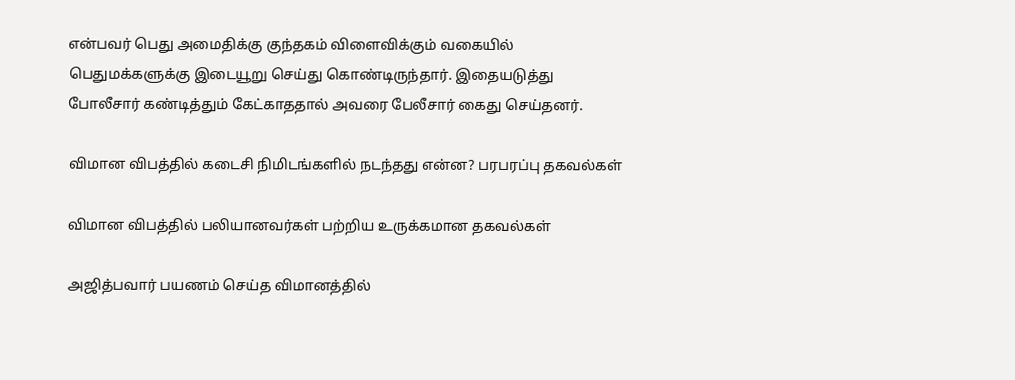என்பவர் பெது அமைதிக்கு குந்தகம் விளைவிக்கும் வகையில் பெதுமக்களுக்கு இடையூறு செய்து கொண்டிருந்தார். இதையடுத்து போலீசார் கண்டித்தும் கேட்காததால் அவரை பேலீசார் கைது செய்தனர்.

விமான விபத்தில் கடைசி நிமிடங்களில் நடந்தது என்ன? பரபரப்பு தகவல்கள்

விமான விபத்தில் பலியானவர்கள் பற்றிய உருக்கமான தகவல்கள்

அஜித்பவார் பயணம் செய்த விமானத்தில்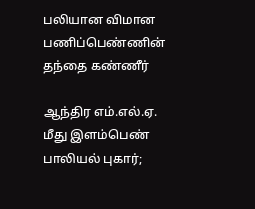பலியான விமான பணிப்பெண்ணின் தந்தை கண்ணீர்

ஆந்திர எம்.எல்.ஏ. மீது இளம்பெண் பாலியல் புகார்;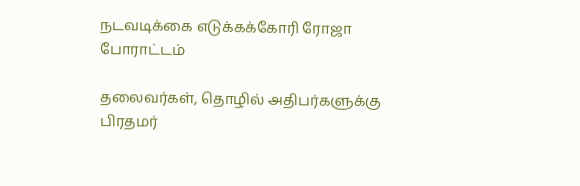நடவடிக்கை எடுக்கக்கோரி ரோஜா போராட்டம்

தலைவர்கள், தொழில் அதிபர்களுக்கு பிரதமர்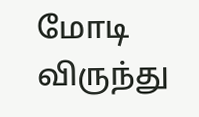மோடி விருந்து